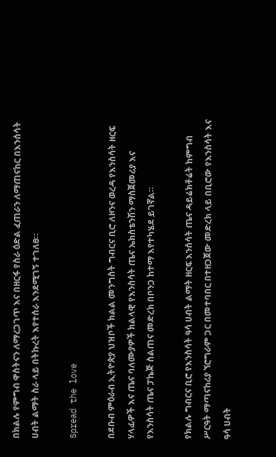በክልሉ የምግብ ዋስትናን ለማረጋገጥ እና በዘርፋ የስራ ዕድል ፈጠራን ለማጠናከር በእንሰሳት ሀብት ልማት ስራ ላይ በትኩረት እየተሰራ እንደሚገኝ ተገለፀ።

Spread the love

በደቡብ ምዕራብ ኢትዮጵያ ህዝቦች ክልል መንግስት ግብርና ቢሮ ለዞንና ወረዳ የእንስሳት ዘርፍ ሃላፊዎች እና ጤና ባለሙያዎች ክልላዊ የእንስሳት ጤና ኤክስቴንሽን ማስጀመሪያ እና የእንስሳት ጤና ፓኬጅ ስልጠና መድረክ በቦንጋ ከተማ እየተካሄደ ይገኛል።

የክልሉ ግብርና ቢሮ የእንስሳት ዓሳ ሀብት ልማት ዘርፍ እንሰሳት ጤና ዳይሬክቶሬት ከምግብ ሥርዓት ማጣናከሪያ ኘሮግራም ጋር በመተባበር በተዘጋጀው መድረክ ላይ በቢሮው የእንስሳት እና ዓሳ ሀብት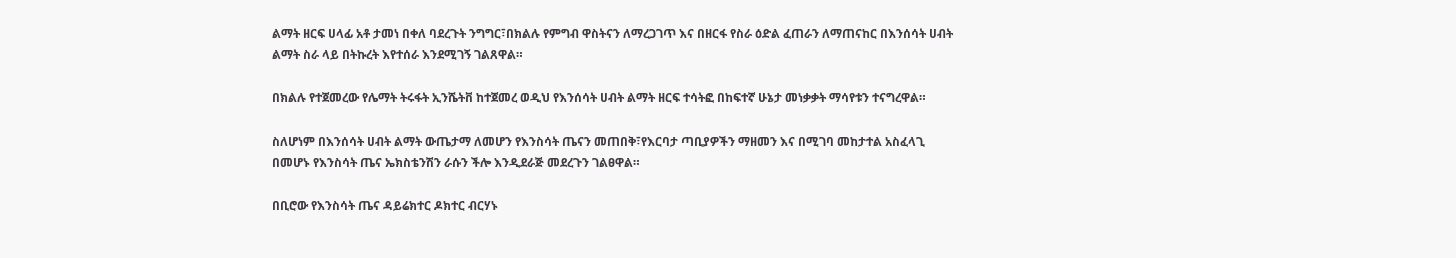ልማት ዘርፍ ሀላፊ አቶ ታመነ በቀለ ባደረጉት ንግግር፣በክልሉ የምግብ ዋስትናን ለማረጋገጥ እና በዘርፋ የስራ ዕድል ፈጠራን ለማጠናከር በእንሰሳት ሀብት ልማት ስራ ላይ በትኩረት እየተሰራ እንደሚገኝ ገልጸዋል።

በክልሉ የተጀመረው የሌማት ትሩፋት ኢንሼትቨ ከተጀመረ ወዲህ የእንሰሳት ሀብት ልማት ዘርፍ ተሳትፎ በከፍተኛ ሁኔታ መነቃቃት ማሳየቱን ተናግረዋል።

ስለሆነም በእንሰሳት ሀብት ልማት ውጤታማ ለመሆን የእንስሳት ጤናን መጠበቅ፣የእርባታ ጣቢያዎችን ማዘመን እና በሚገባ መከታተል አስፈላጊ በመሆኑ የእንስሳት ጤና ኤክስቴንሽን ራሱን ችሎ እንዲደራጅ መደረጉን ገልፀዋል።

በቢሮው የእንስሳት ጤና ዳይሬክተር ዶክተር ብርሃኑ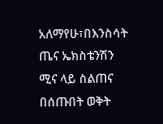አለማየሁ፣በእንስሳት ጤና ኤክስቴንሽን ሚና ላይ ስልጠና በሰጡበት ወቅት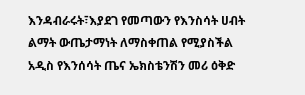እንዳብራሩት፣እያደገ የመጣውን የእንስሳት ሀብት ልማት ውጤታማነት ለማስቀጠል የሚያስችል አዲስ የእንሰሳት ጤና ኤክስቴንሽን መሪ ዕቅድ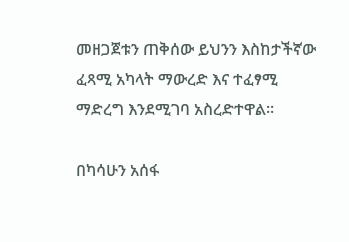መዘጋጀቱን ጠቅሰው ይህንን እስከታችኛው ፈጻሚ አካላት ማውረድ እና ተፈፃሚ ማድረግ እንደሚገባ አስረድተዋል።

በካሳሁን አሰፋ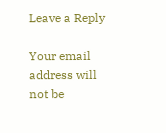Leave a Reply

Your email address will not be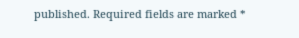published. Required fields are marked *